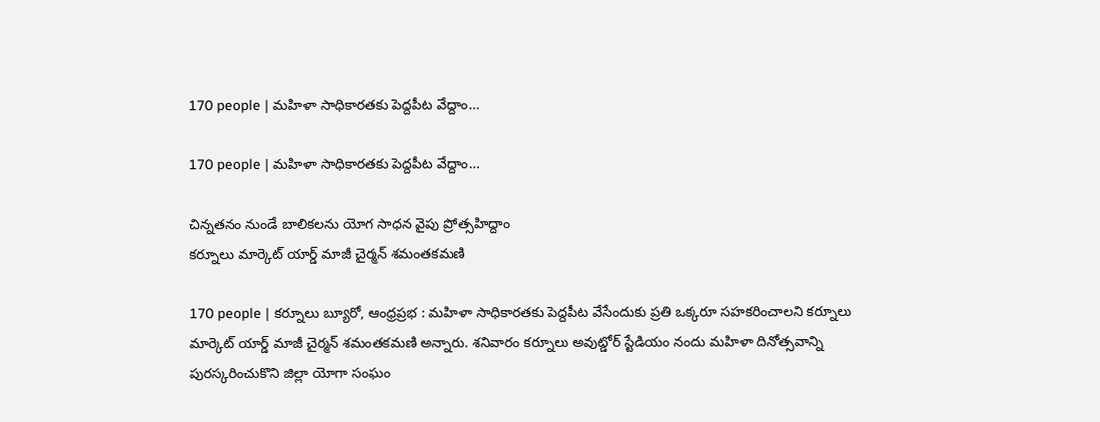170 people | మహిళా సాధికారతకు పెద్దపీట వేద్దాం…

170 people | మహిళా సాధికారతకు పెద్దపీట వేద్దాం…

చిన్నతనం నుండే బాలికలను యోగ సాధన వైపు ప్రోత్సహిద్దాం
కర్నూలు మార్కెట్ యార్డ్ మాజీ చైర్మన్ శమంతకమణి

170 people | కర్నూలు బ్యూరో, ఆంధ్రప్రభ : మహిళా సాధికారతకు పెద్దపీట వేసేందుకు ప్రతి ఒక్కరూ సహకరించాలని కర్నూలు మార్కెట్ యార్డ్ మాజీ చైర్మన్ శమంతకమణి అన్నారు. శనివారం కర్నూలు అవుట్డోర్ స్టేడియం నందు మహిళా దినోత్సవాన్ని పురస్కరించుకొని జిల్లా యోగా సంఘం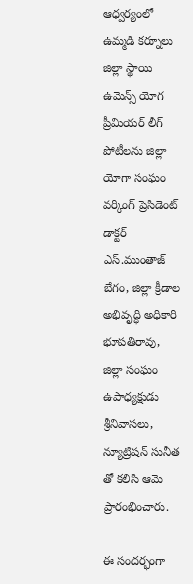ఆధ్వర్యంలో ఉమ్మడి కర్నూలు జిల్లా స్థాయి ఉమెన్స్ యోగ ప్రీమియర్ లీగ్ పోటీలను జిల్లా యోగా సంఘం వర్కింగ్ ప్రెసిడెంట్ డాక్టర్ ఎస్.ముంతాజ్ బేగం, జిల్లా క్రీడాల అభివృద్ధి అధికారి భూపతిరావు, జిల్లా సంఘం ఉపాధ్యక్షుడు శ్రీనివాసలు, న్యూట్రిషన్ సునీత తో కలిసి ఆమె ప్రారంభించారు.

ఈ సందర్భంగా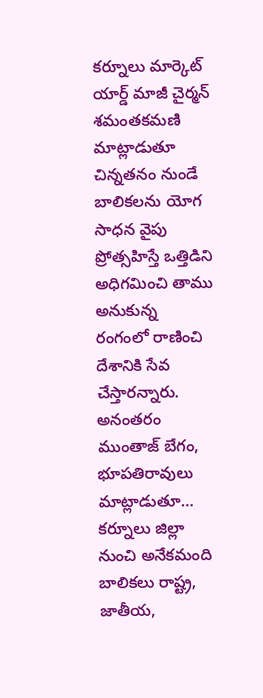కర్నూలు మార్కెట్ యార్డ్ మాజీ చైర్మన్ శమంతకమణి మాట్లాడుతూ చిన్నతనం నుండే బాలికలను యోగ సాధన వైపు ప్రోత్సహిస్తే ఒత్తిడిని అధిగమించి తాము అనుకున్న రంగంలో రాణించి దేశానికి సేవ చేస్తారన్నారు. అనంతరం ముంతాజ్ బేగం, భూపతిరావులు మాట్లాడుతూ… కర్నూలు జిల్లా నుంచి అనేకమంది బాలికలు రాష్ట్ర, జాతీయ,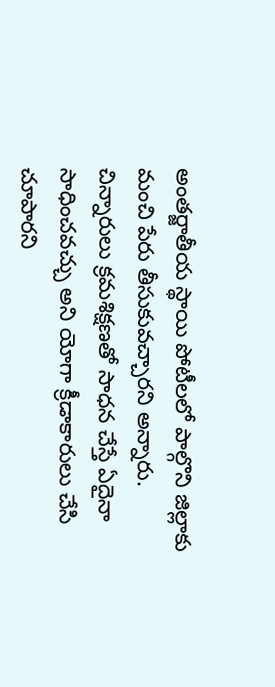అంతర్జాతీయ స్థాయి పోటీలలో పాల్గొని జిల్లాకు మంచి పేరు తీసుకువచ్చారని అన్నారు. చిన్నారులు క్రమశిక్షణతో సాధన చేస్తే ఏదైనా సాధించవచ్చు అని యోగా క్రీడాకారులు చేసి చూపారని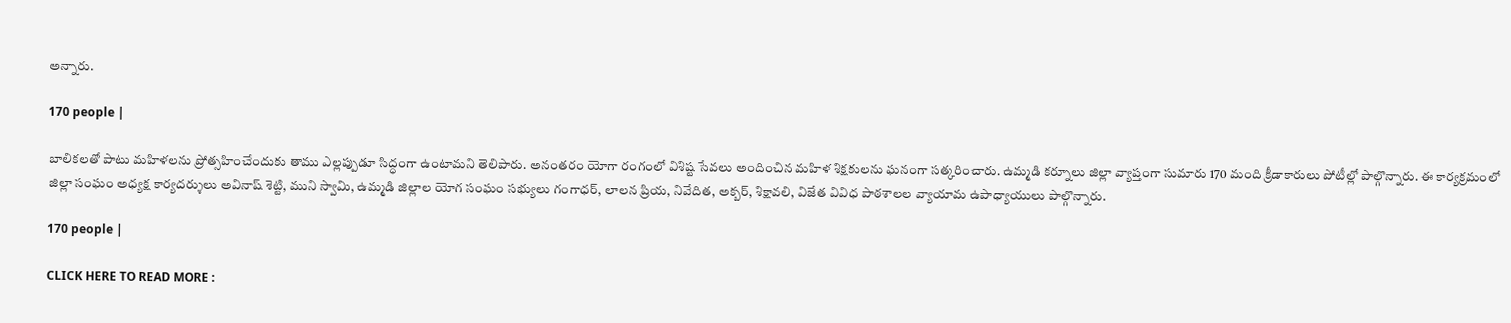అన్నారు.

170 people |

బాలికలతో పాటు మహిళలను ప్రోత్సహించేందుకు తాము ఎల్లప్పుడూ సిద్ధంగా ఉంటామని తెలిపారు. అనంతరం యోగా రంగంలో విశిష్ట సేవలు అందించిన మహిళ శిక్షకులను ఘనంగా సత్కరించారు. ఉమ్మడి కర్నూలు జిల్లా వ్యాప్తంగా సుమారు 170 మంది క్రీడాకారులు పోటీల్లో పాల్గొన్నారు. ఈ కార్యక్రమంలో జిల్లా సంఘం అధ్యక్ష కార్యదర్శులు అవినాష్ శెట్టి, ముని స్వామి, ఉమ్మడి జిల్లాల యోగ సంఘం సభ్యులు గంగాధర్, లాలన ప్రియ, నివేదిత, అక్బర్, శిక్షావలి, విజేత వివిధ పాఠశాలల వ్యాయామ ఉపాధ్యాయులు పాల్గొన్నారు.

170 people |

CLICK HERE TO READ MORE :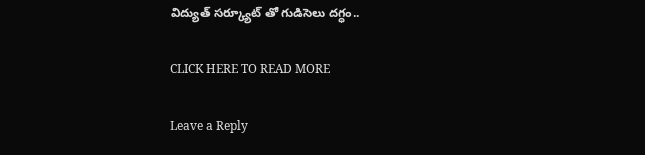విద్యుత్ సర్క్యూట్ తో గుడిసెలు దగ్ధం..

CLICK HERE TO READ MORE

Leave a Reply